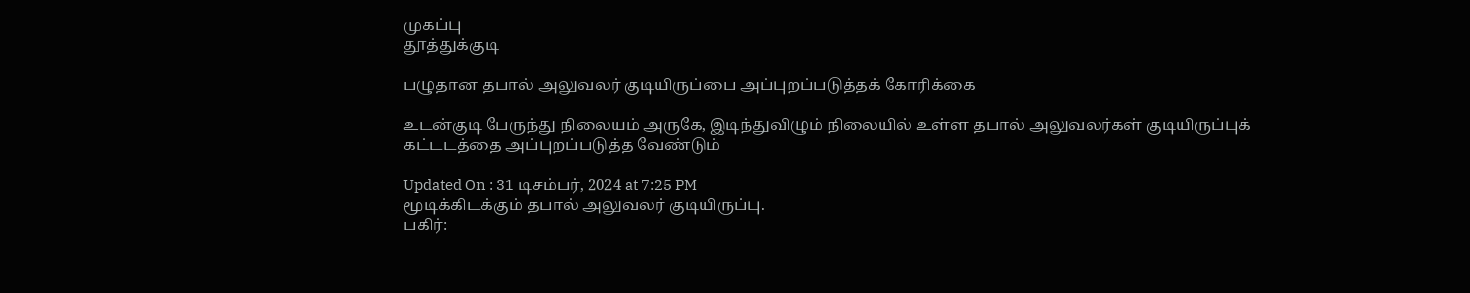முகப்பு
தூத்துக்குடி

பழுதான தபால் அலுவலர் குடியிருப்பை அப்புறப்படுத்தக் கோரிக்கை

உடன்குடி பேருந்து நிலையம் அருகே, இடிந்துவிழும் நிலையில் உள்ள தபால் அலுவலர்கள் குடியிருப்புக் கட்டடத்தை அப்புறப்படுத்த வேண்டும்

Updated On : 31 டிசம்பர், 2024 at 7:25 PM
மூடிக்கிடக்கும் தபால் அலுவலர் குடியிருப்பு.
பகிர்: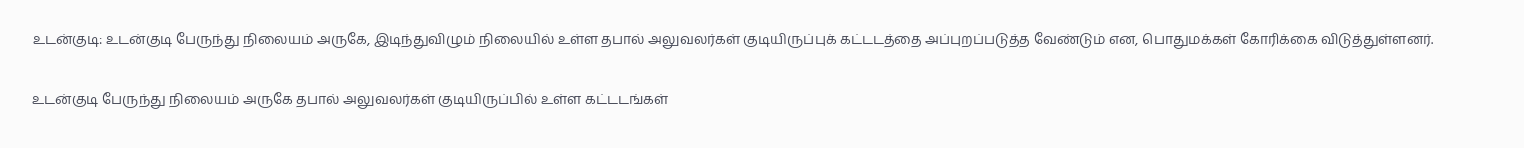உடன்குடி: உடன்குடி பேருந்து நிலையம் அருகே, இடிந்துவிழும் நிலையில் உள்ள தபால் அலுவலர்கள் குடியிருப்புக் கட்டடத்தை அப்புறப்படுத்த வேண்டும் என, பொதுமக்கள் கோரிக்கை விடுத்துள்ளனர்.

உடன்குடி பேருந்து நிலையம் அருகே தபால் அலுவலர்கள் குடியிருப்பில் உள்ள கட்டடங்கள்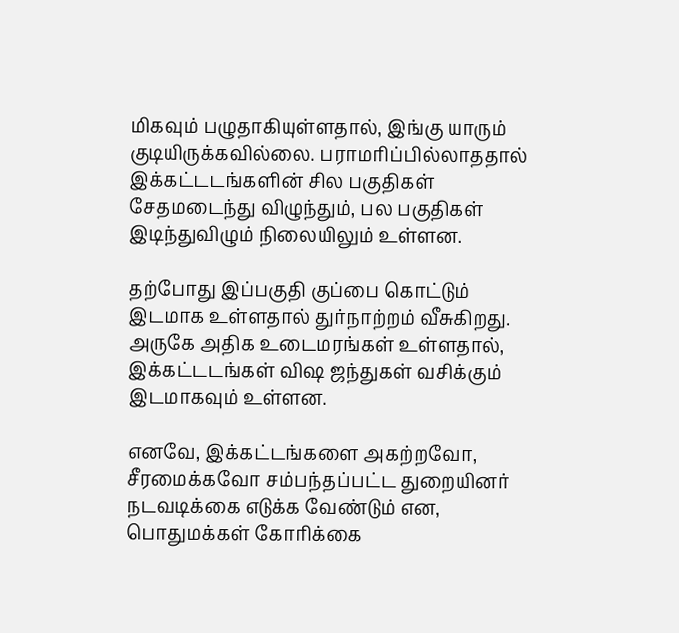மிகவும் பழுதாகியுள்ளதால், இங்கு யாரும் குடியிருக்கவில்லை. பராமரிப்பில்லாததால் இக்கட்டடங்களின் சில பகுதிகள் சேதமடைந்து விழுந்தும், பல பகுதிகள் இடிந்துவிழும் நிலையிலும் உள்ளன.

தற்போது இப்பகுதி குப்பை கொட்டும் இடமாக உள்ளதால் துர்நாற்றம் வீசுகிறது. அருகே அதிக உடைமரங்கள் உள்ளதால், இக்கட்டடங்கள் விஷ ஜந்துகள் வசிக்கும் இடமாகவும் உள்ளன.

எனவே, இக்கட்டங்களை அகற்றவோ, சீரமைக்கவோ சம்பந்தப்பட்ட துறையினர் நடவடிக்கை எடுக்க வேண்டும் என, பொதுமக்கள் கோரிக்கை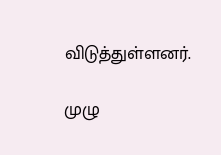விடுத்துள்ளனர்.

முழு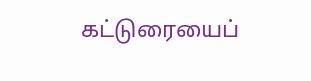கட்டுரையைப்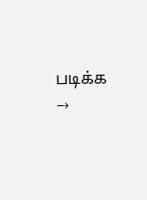படிக்க →